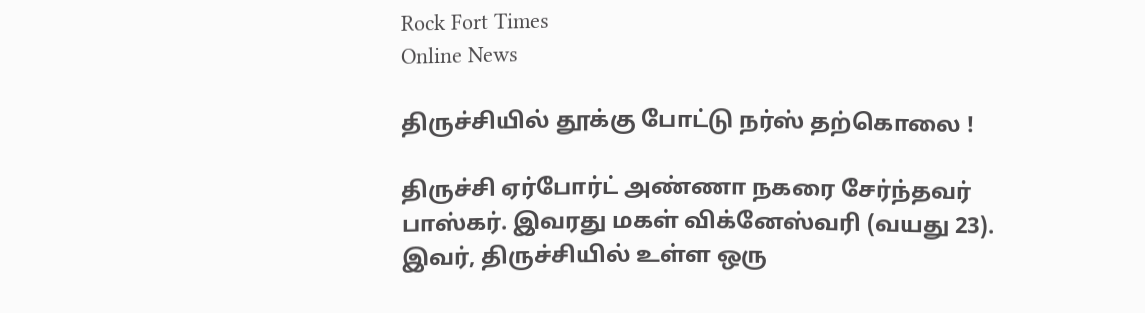Rock Fort Times
Online News

திருச்சியில் தூக்கு போட்டு நர்ஸ் தற்கொலை !

திருச்சி ஏர்போர்ட் அண்ணா நகரை சேர்ந்தவர் பாஸ்கர். இவரது மகள் விக்னேஸ்வரி (வயது 23). இவர், திருச்சியில் உள்ள ஒரு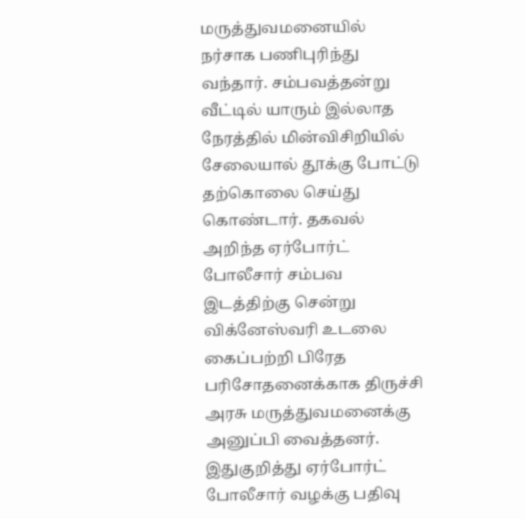மருத்துவமனையில் நர்சாக பணிபுரிந்து வந்தார். சம்பவத்தன்று வீட்டில் யாரும் இல்லாத நேரத்தில் மின்விசிறியில் சேலையால் தூக்கு போட்டு தற்கொலை செய்து கொண்டார். தகவல் அறிந்த ஏர்போர்ட் போலீசார் சம்பவ இடத்திற்கு சென்று விக்னேஸ்வரி உடலை கைப்பற்றி பிரேத பரிசோதனைக்காக திருச்சி அரசு மருத்துவமனைக்கு அனுப்பி வைத்தனர். இதுகுறித்து ஏர்போர்ட் போலீசார் வழக்கு பதிவு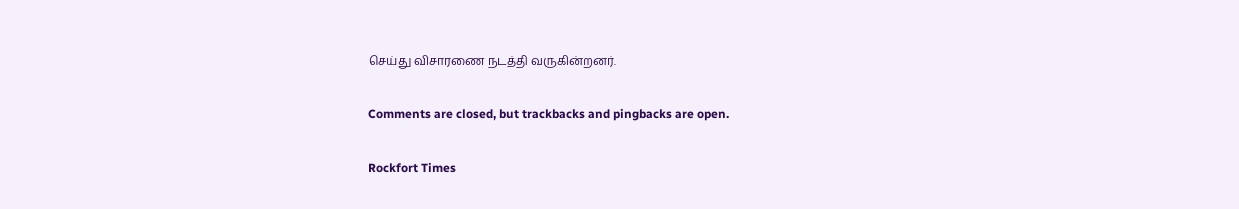செய்து விசாரணை நடத்தி வருகின்றனர்.

Comments are closed, but trackbacks and pingbacks are open.

Rockfort Times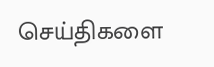செய்திகளை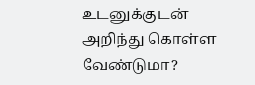உடனுக்குடன் அறிந்து கொள்ள வேண்டுமா?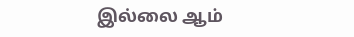இல்லை ஆம்